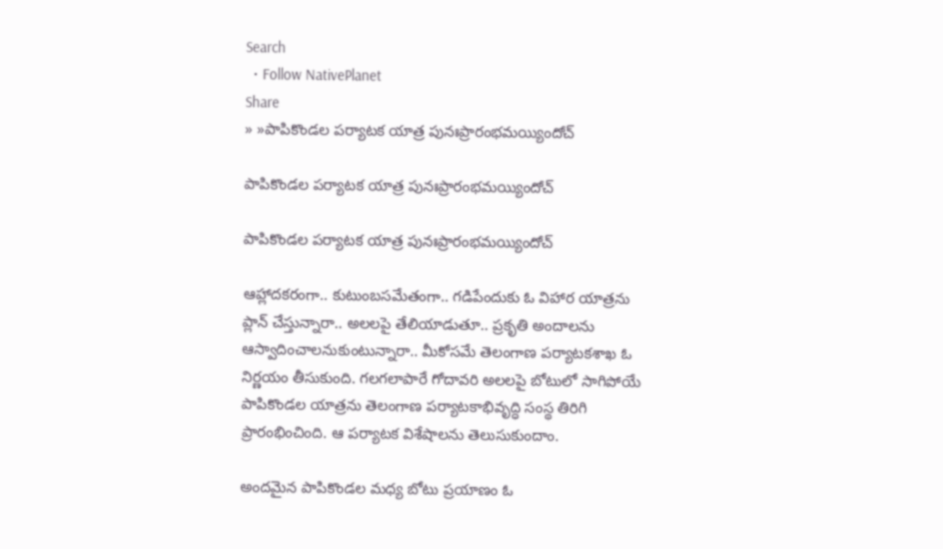Search
  • Follow NativePlanet
Share
» »పాపికొండల ప‌ర్యాట‌క‌ యాత్ర పునఃప్రారంభమ‌య్యిందోచ్‌

పాపికొండల ప‌ర్యాట‌క‌ యాత్ర పునఃప్రారంభమ‌య్యిందోచ్‌

పాపికొండల ప‌ర్యాట‌క‌ యాత్ర పునఃప్రారంభమ‌య్యిందోచ్‌

ఆహ్లాద‌క‌రంగా.. కుటుంబ‌స‌మేతంగా.. గడిపేందుకు ఓ విహార యాత్ర‌ను ప్లాన్ చేస్తున్నారా.. అల‌ల‌పై తేలియాడుతూ.. ప్ర‌కృతి అందాల‌ను ఆస్వాదించాల‌నుకుంటున్నారా.. మీకోస‌మే తెలంగాణ ప‌ర్యాట‌క‌శాఖ ఓ నిర్ణ‌యం తీసుకుంది. గ‌ల‌గ‌లాపారే గోదావరి అలలపై బోటులో సాగిపోయే పాపికొండల యాత్రను తెలంగాణ పర్యాటకాభివృద్ధి సంస్థ తిరిగి ప్రారంభించింది. ఆ ప‌ర్యాట‌క విశేషాల‌ను తెలుసుకుందాం.

అందమైన పాపికొండల మధ్య బోటు ప్రయాణం ఓ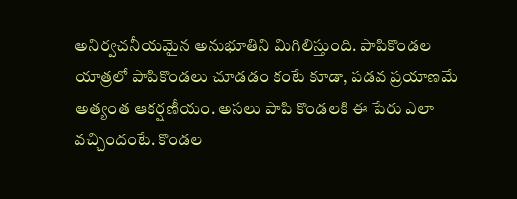అనిర్వచనీయమైన అనుభూతిని మిగిలిస్తుంది. పాపికొండల యాత్రలో పాపికొండలు చూడడం కంటే కూడా, పడవ ప్రయాణమే అత్యంత ఆకర్షణీయం. అసలు పాపి కొండలకి ఈ పేరు ఎలా వచ్చిందంటే. కొండల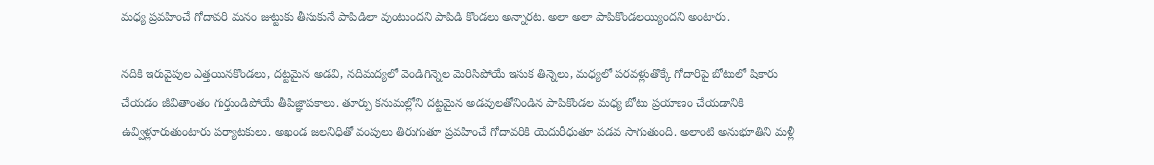మధ్య ప్రవహించే గోదావరి మనం జుట్టుకు తీసుకునే పాపిడిలా వుంటుందని పాపిడి కొండలు అన్నారట. అలా అలా పాపికొండలయ్యిందని అంటారు.

నదికి ఇరువైపుల ఎత్తయినకొండలు, దట్టమైన అడవి, నదిమద్యలో వెండిగిన్నెల మెరిసిపోయే ఇసుక తిన్నెలు, మధ్యలో పరవళ్లుతొక్కే గోదారిపై బోటులో షికారు చేయడం జీవితాంతం గుర్తుండిపోయే తీపిజ్ఞాపకాలు. తూర్పు కనుమల్లోని దట్టమైన అడవులతోనిండిన పాపికొండల మధ్య బోటు ప్రయాణం చేయడానికి ఉవ్విళ్లూరుతుంటారు పర్యాటకులు. అఖండ జలనిధితో వంపులు తిరుగుతూ ప్రవహించే గోదావరికి యెదురీధుతూ పడవ సాగుతుంది. అలాంటి అనుభూతిని మ‌ళ్లీ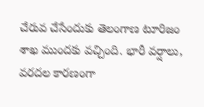చేరువ చేసేందుకు తెలంగాణ టూరిజం శాఖ ముంద‌కు వ‌చ్చింది. భారీ వర్షాలు, వరదల కారణంగా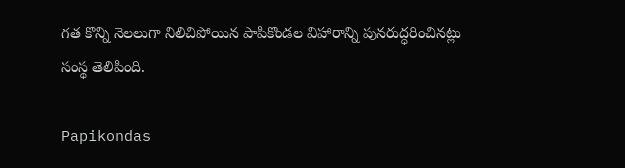గత కొన్ని నెలలుగా నిలిచిపోయిన పాపికొండల విహారాన్ని పునరుద్ధరించినట్లు సంస్థ తెలిపింది.

Papikondas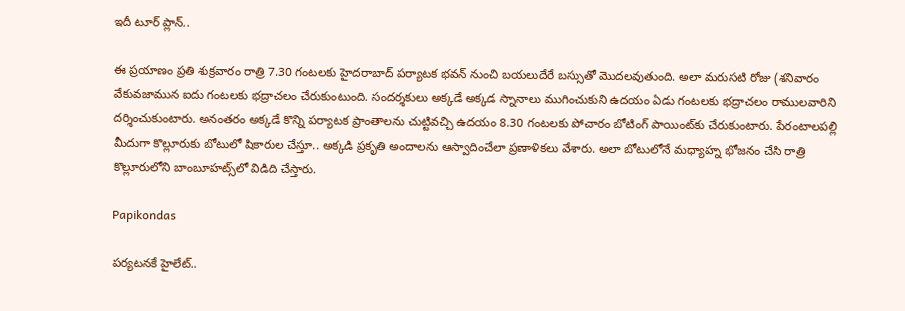ఇదీ టూర్ ప్లాన్‌..

ఈ ప్ర‌యాణం ప్రతి శుక్రవారం రాత్రి 7.30 గంటలకు హైదరాబాద్ పర్యాటక భవన్ నుంచి బయలుదేరే బస్సుతో మొద‌ల‌వుతుంది. అలా మరుసటి రోజు (శనివారం వేకువజామున ఐదు గంటలకు భద్రాచలం చేరుకుంటుంది. సంద‌ర్శ‌కులు అక్క‌డే అక్కడ స్నానాలు ముగించుకుని ఉదయం ఏడు గంటలకు భ‌ద్రాచలం రాములవారిని దర్శించుకుంటారు. అనంతరం అక్కడే కొన్ని పర్యాటక ప్రాంతాలను చుట్టివచ్చి ఉదయం 8.30 గంటలకు పోచారం బోటింగ్ పాయింట్‌కు చేరుకుంటారు. పేరంటాలపల్లి మీదుగా కొల్లూరుకు బోటులో షికారుల చేస్తూ.. అక్క‌డి ప్ర‌కృతి అందాల‌ను ఆస్వాదించేలా ప్ర‌ణాళిక‌లు వేశారు. అలా బోటులోనే మధ్యాహ్న భోజనం చేసి రాత్రి కొల్లూరులోని బాంబూహట్స్‌లో విడిది చేస్తారు.

Papikondas

ప‌ర్య‌ట‌న‌కే హైలేట్‌..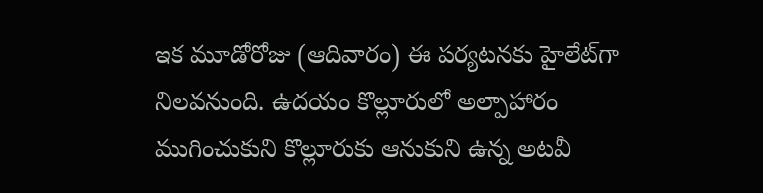ఇక మూడోరోజు (ఆదివారం) ఈ ప‌ర్య‌ట‌న‌కు హైలేట్‌గా నిల‌వ‌నుంది. ఉదయం కొల్లూరులో అల్పాహారం ముగించుకుని కొల్లూరుకు ఆనుకుని ఉన్న‌ అటవీ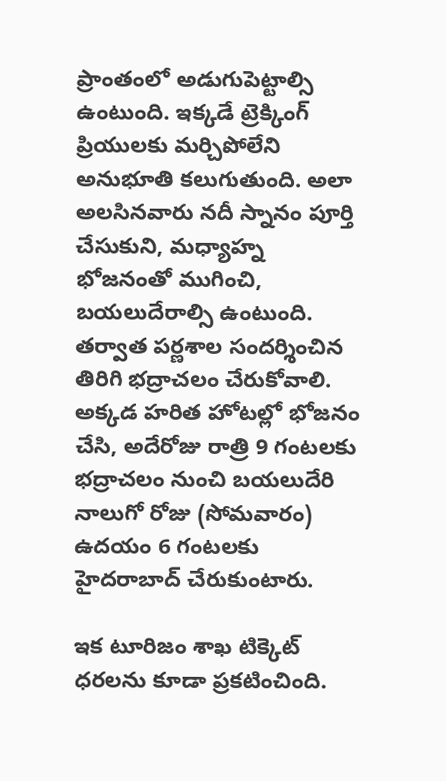ప్రాంతంలో అడుగుపెట్టాల్సి ఉంటుంది. ఇక్క‌డే ట్రెక్కింగ్ ప్రియుల‌కు మ‌ర్చిపోలేని అనుభూతి క‌లుగుతుంది. అలా అల‌సిన‌వారు నదీ స్నానం పూర్తి చేసుకుని, మధ్యాహ్న భోజనంతో ముగించి, బయలుదేరాల్సి ఉంటుంది. త‌ర్వాత‌ పర్ణశాల సందర్శించిన తిరిగి భద్రాచలం చేరుకోవాలి. అక్కడ హరిత హోటల్లో భోజనం చేసి, అదేరోజు రాత్రి 9 గంటలకు భద్రాచలం నుంచి బయలుదేరి నాలుగో రోజు (సోమవారం) ఉదయం 6 గంటలకు హైదరాబాద్ చేరుకుంటారు.

ఇక టూరిజం శాఖ‌ టిక్కెట్ ధరల‌ను కూడా ప్ర‌క‌టించింది.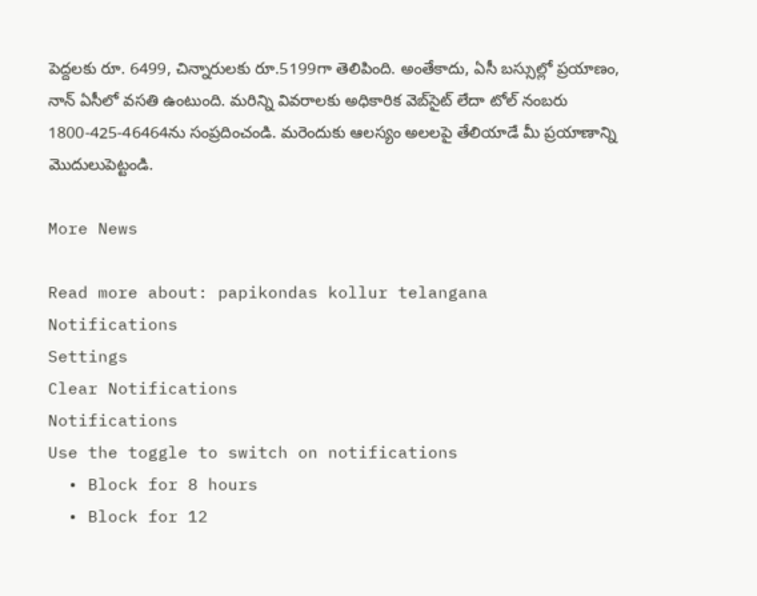పెద్దలకు రూ. 6499, చిన్నారులకు రూ.5199గా తెలిపింది. అంతేకాదు, ఏసీ బస్సుల్లో ప్రయాణం, నాన్ ఏసీలో వసతి ఉంటుంది. మ‌రిన్ని వివ‌రాల‌కు అధికారిక వెబ్‌సైట్ లేదా టోల్ నంబరు 1800-425-46464ను సంప్ర‌దించండి. మ‌రెందుకు ఆల‌స్యం అల‌ల‌పై తేలియాడే మీ ప్ర‌యాణాన్ని మొదులుపెట్టండి.

More News

Read more about: papikondas kollur telangana
Notifications
Settings
Clear Notifications
Notifications
Use the toggle to switch on notifications
  • Block for 8 hours
  • Block for 12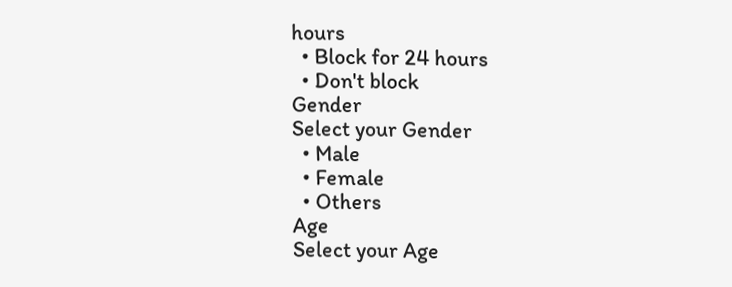hours
  • Block for 24 hours
  • Don't block
Gender
Select your Gender
  • Male
  • Female
  • Others
Age
Select your Age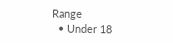Range
  • Under 18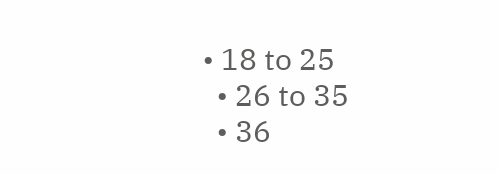• 18 to 25
  • 26 to 35
  • 36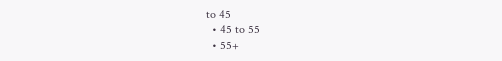to 45
  • 45 to 55
  • 55+